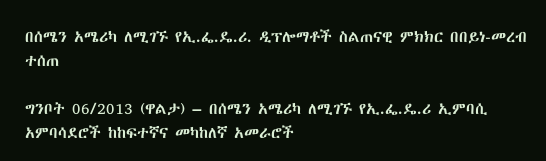በሰሜን አሜሪካ ለሚገኙ የኢ.ፌ.ዴ.ሪ. ዲፕሎማቶች ስልጠናዊ ምክክር በበይነ-መረብ ተሰጠ

ግንቦት 06/2013 (ዋልታ) – በሰሜን አሜሪካ ለሚገኙ የኢ.ፌ.ዴ.ሪ ኢምባሲ አምባሳደሮች ከከፍተኛና መካከለኛ አመራሮች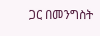ጋር በመንግስት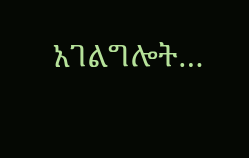አገልግሎት…